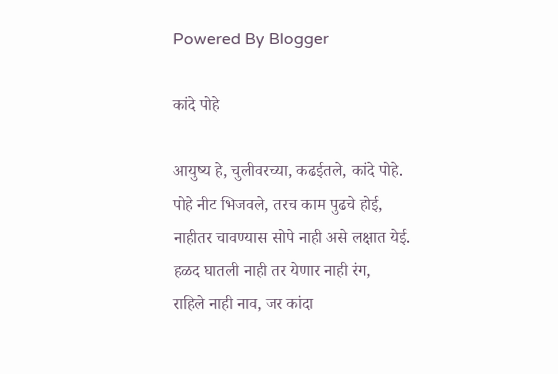Powered By Blogger

कांदे पोहे

आयुष्य हे, चुलीवरच्या, कढईतले, कांदे पोहे.
पोहे नीट भिजवले, तरच काम पुढचे होई,
नाहीतर चावण्यास सोपे नाही असे लक्षात येई.
हळद घातली नाही तर येणार नाही रंग,
राहिले नाही नाव, जर कांदा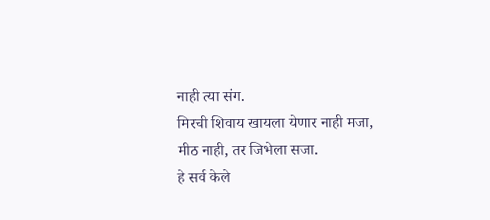नाही त्या संग.
मिरची शिवाय खायला येणार नाही मजा,
मीठ नाही, तर जिभेला सजा.
हे सर्व केले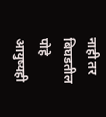नाही तर बिघडतील पोहे
आयुष्यही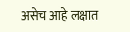असेच आहे लक्षात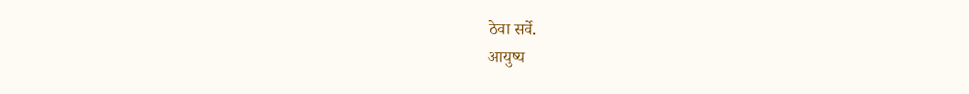ठेवा सर्वे.
आयुष्य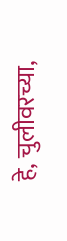हे, चुलीवरच्या,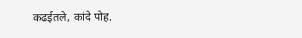कढईतले, कांदे पोह.